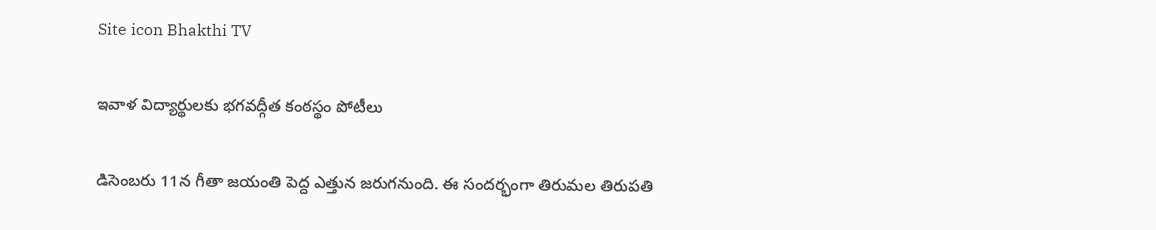Site icon Bhakthi TV

ఇవాళ విద్యార్థులకు భగవద్గీత కంఠస్థం పోటీలు

డిసెంబ‌రు 11న గీతా జయంతి పెద్ద ఎత్తున జరుగనుంది. ఈ సందర్భంగా తిరుమల తిరుపతి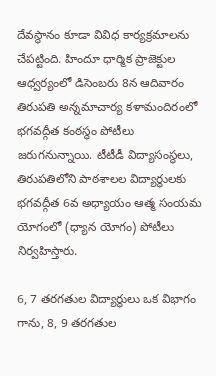దేవస్థానం కూడా వివిధ కార్యక్రమాలను చేపట్టింది. హిందూ ధార్మిక ప్రాజెక్టుల ఆధ్వర్యంలో డిసెంబ‌రు 8న ఆదివారం తిరుపతి అన్నమాచార్య కళామందిరంలో భగవద్గీత కంఠస్థం పోటీలు జరుగ‌నున్నాయి. టీటీడీ విద్యాసంస్థలు, తిరుప‌తిలోని పాఠ‌శాల‌ల విద్యార్థుల‌కు భ‌గ‌వ‌ద్గీత 6వ అధ్యాయం ఆత్మ సంయమ యోగంలో (ధ్యాన యోగం) పోటీలు నిర్వ‌హిస్తారు.

6, 7 తరగతుల విద్యార్థులు ఒక విభాగం గాను, 8, 9 తరగతుల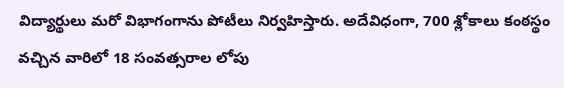విద్యార్థులు మ‌రో విభాగంగాను పోటీలు నిర్వ‌హిస్తారు. అదేవిధంగా, 700 శ్లోకాలు కంఠస్థం వచ్చిన వారిలో 18 సంవత్సరాల లోపు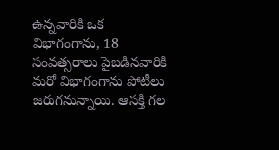ఉన్న‌వారికి ఒక విభాగంగాను, 18 సంవత్సరాలు పైబ‌డిన‌వారికి మ‌రో విభాగంగాను పోటీలు జ‌రుగ‌నున్నాయి. ఆస‌క్తి గ‌ల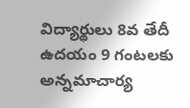విద్యార్థులు 8వ తేదీ ఉద‌యం 9 గంట‌ల‌కు అన్న‌మాచార్య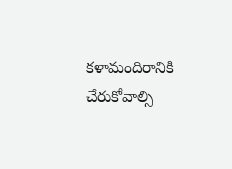క‌ళామందిరానికి చేరుకోవాల్సి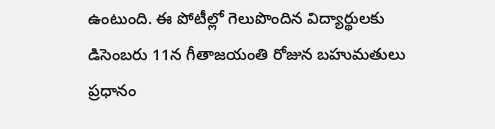ఉంటుంది. ఈ పోటీల్లో గెలుపొందిన విద్యార్థుల‌కు డిసెంబ‌రు 11న గీతాజ‌యంతి రోజున బ‌హుమ‌తులు ప్రధానం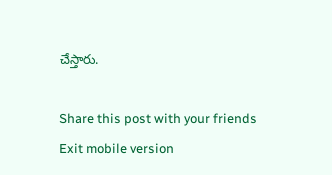చేస్తారు.

Share this post with your friends
Exit mobile version